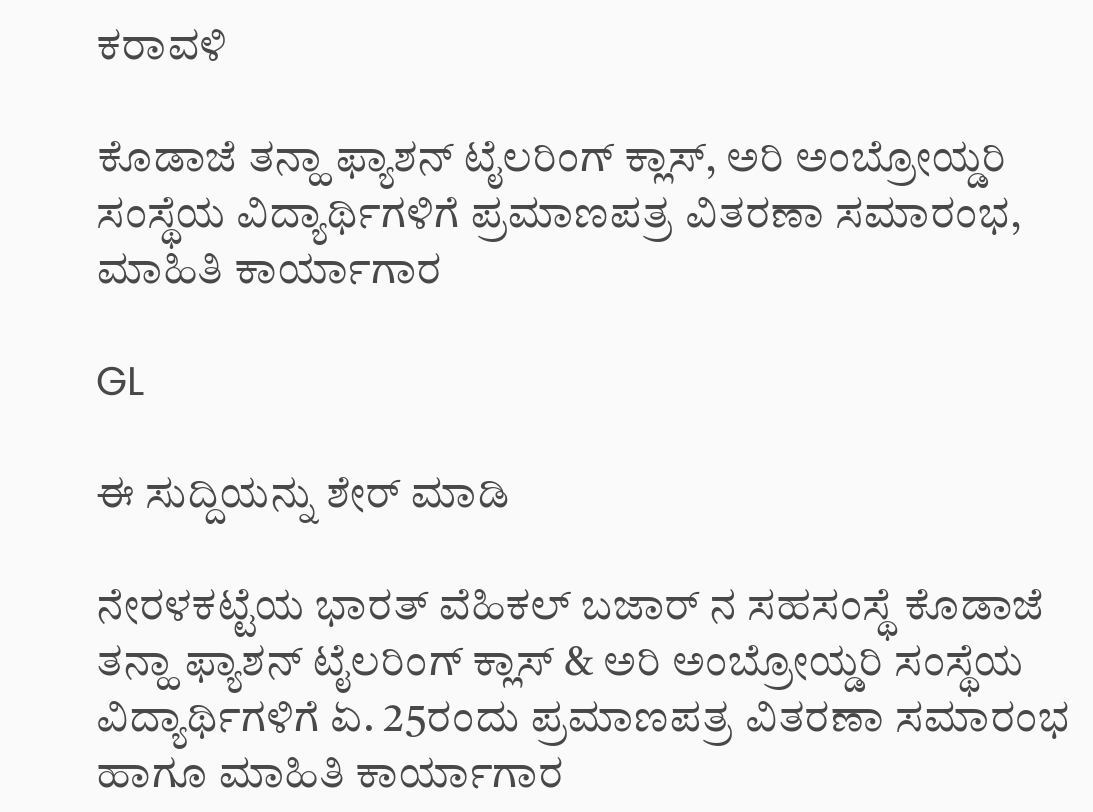ಕರಾವಳಿ

ಕೊಡಾಜೆ ತನ್ಹಾ ಫ್ಯಾಶನ್ ಟೈಲರಿಂಗ್ ಕ್ಲಾಸ್, ಅರಿ ಅಂಬ್ರೋಯ್ಡರಿ ಸಂಸ್ಥೆಯ ವಿದ್ಯಾರ್ಥಿಗಳಿಗೆ ಪ್ರಮಾಣಪತ್ರ ವಿತರಣಾ ಸಮಾರಂಭ, ಮಾಹಿತಿ ಕಾರ್ಯಾಗಾರ

GL

ಈ ಸುದ್ದಿಯನ್ನು ಶೇರ್ ಮಾಡಿ

ನೇರಳಕಟ್ಟೆಯ ಭಾರತ್ ವೆಹಿಕಲ್ ಬಜಾರ್ ನ ಸಹಸಂಸ್ಥೆ ಕೊಡಾಜೆ ತನ್ಹಾ ಫ್ಯಾಶನ್ ಟೈಲರಿಂಗ್ ಕ್ಲಾಸ್ & ಅರಿ ಅಂಬ್ರೋಯ್ಡರಿ ಸಂಸ್ಥೆಯ ವಿದ್ಯಾರ್ಥಿಗಳಿಗೆ ಏ. 25ರಂದು ಪ್ರಮಾಣಪತ್ರ ವಿತರಣಾ ಸಮಾರಂಭ ಹಾಗೂ‌ ಮಾಹಿತಿ ಕಾರ್ಯಾಗಾರ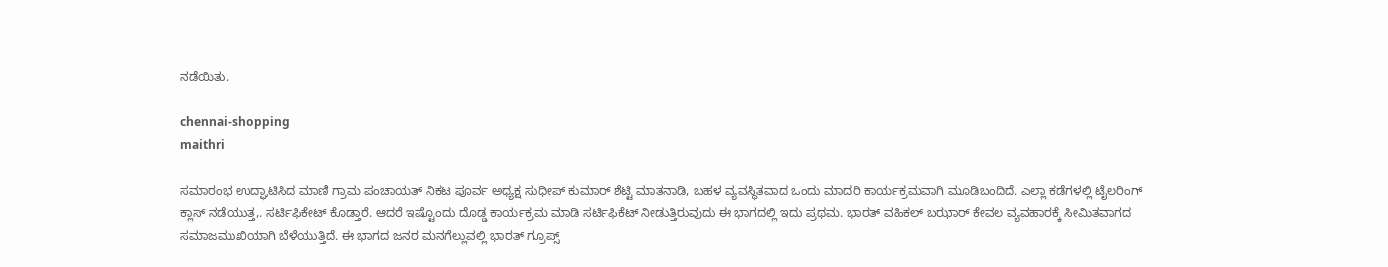ನಡೆಯಿತು.

chennai-shopping
maithri

ಸಮಾರಂಭ ಉದ್ಘಾಟಿಸಿದ ಮಾಣಿ‌ ಗ್ರಾಮ ಪಂಚಾಯತ್ ನಿಕಟ ಪೂರ್ವ ಅಧ್ಯಕ್ಷ ಸುಧೀಪ್ ಕುಮಾರ್ ಶೆಟ್ಟಿ ಮಾತನಾಡಿ, ಬಹಳ ವ್ಯವಸ್ಥಿತವಾದ ಒಂದು ಮಾದರಿ ಕಾರ್ಯಕ್ರಮವಾಗಿ ಮೂಡಿಬಂದಿದೆ. ಎಲ್ಲಾ ಕಡೆಗಳಲ್ಲಿ ಟೈಲರಿಂಗ್ ಕ್ಲಾಸ್ ನಡೆಯುತ್ತ,. ಸರ್ಟಿಫಿಕೇಟ್ ಕೊಡ್ತಾರೆ. ಆದರೆ ಇಷ್ಟೊಂದು ದೊಡ್ಡ ಕಾರ್ಯಕ್ರಮ ಮಾಡಿ ಸರ್ಟಿಫಿಕೆಟ್ ನೀಡುತ್ತಿರುವುದು ಈ ಭಾಗದಲ್ಲಿ ಇದು ಪ್ರಥಮ. ಭಾರತ್ ವಹಿಕಲ್ ಬಝಾರ್ ಕೇವಲ ವ್ಯವಹಾರಕ್ಕೆ ಸೀಮಿತವಾಗದ ಸಮಾಜಮುಖಿಯಾಗಿ ಬೆಳೆಯುತ್ತಿದೆ. ಈ ಭಾಗದ ಜನರ ಮನಗೆಲ್ಲುವಲ್ಲಿ ಭಾರತ್ ಗ್ರೂಪ್ಸ್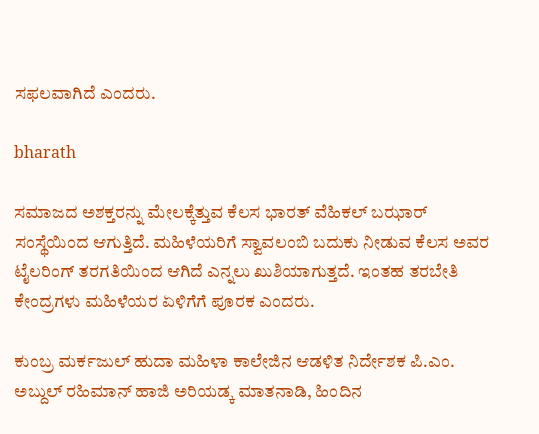ಸಫಲವಾಗಿದೆ ಎಂದರು.

bharath

ಸಮಾಜದ ಅಶಕ್ತರನ್ನು ಮೇಲಕ್ಕೆತ್ತುವ ಕೆಲಸ ಭಾರತ್ ವೆಹಿಕಲ್ ಬಝಾರ್ ಸಂಸ್ಥೆಯಿಂದ ಆಗುತ್ತಿದೆ. ಮಹಿಳೆಯರಿಗೆ ಸ್ವಾವಲಂಬಿ ಬದುಕು ನೀಡುವ ಕೆಲಸ ಅವರ ಟೈಲರಿಂಗ್ ತರಗತಿಯಿಂದ ಆಗಿದೆ ಎನ್ನಲು ಖುಶಿಯಾಗುತ್ತದೆ. ಇಂತಹ ತರಬೇತಿ ಕೇಂದ್ರಗಳು ಮಹಿಳೆಯರ ಏಳಿಗೆಗೆ ಪೂರಕ ಎಂದರು.

ಕುಂಬ್ರ ಮರ್ಕಜುಲ್ ಹುದಾ ಮಹಿಳಾ ಕಾಲೇಜಿನ ಆಡಳಿತ ನಿರ್ದೇಶಕ ಪಿ.ಎಂ. ಅಬ್ದುಲ್ ರಹಿಮಾನ್ ಹಾಜಿ ಅರಿಯಡ್ಕ ಮಾತನಾಡಿ, ಹಿಂದಿನ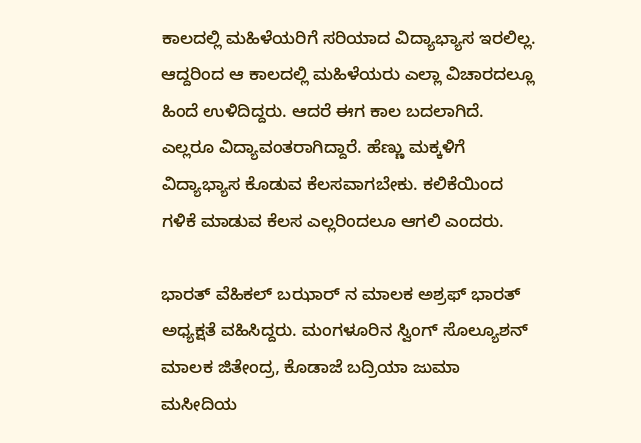ಕಾಲದಲ್ಲಿ ಮಹಿಳೆಯರಿಗೆ ಸರಿಯಾದ ವಿದ್ಯಾಭ್ಯಾಸ ಇರಲಿಲ್ಲ. ಆದ್ದರಿಂದ ಆ ಕಾಲದಲ್ಲಿ ಮಹಿಳೆಯರು ಎಲ್ಲಾ ವಿಚಾರದಲ್ಲೂ ಹಿಂದೆ ಉಳಿದಿದ್ದರು. ಆದರೆ ಈಗ ಕಾಲ ಬದಲಾಗಿದೆ. ಎಲ್ಲರೂ ವಿದ್ಯಾವಂತರಾಗಿದ್ದಾರೆ. ಹೆಣ್ಣು ಮಕ್ಕಳಿಗೆ ವಿದ್ಯಾಭ್ಯಾಸ ಕೊಡುವ ಕೆಲಸವಾಗಬೇಕು. ಕಲಿಕೆಯಿಂದ ಗಳಿಕೆ ಮಾಡುವ ಕೆಲಸ ಎಲ್ಲರಿಂದಲೂ ಆಗಲಿ ಎಂದರು.

ಭಾರತ್ ವೆಹಿಕಲ್ ಬಝಾರ್ ನ ಮಾಲಕ ಅಶ್ರಫ್ ಭಾರತ್ ಅಧ್ಯಕ್ಷತೆ ವಹಿಸಿದ್ದರು. ಮಂಗಳೂರಿನ ಸ್ವಿಂಗ್ ಸೊಲ್ಯೂಶನ್ ಮಾಲಕ ಜಿತೇಂದ್ರ, ಕೊಡಾಜೆ ಬದ್ರಿಯಾ ಜುಮಾ‌ ಮಸೀದಿಯ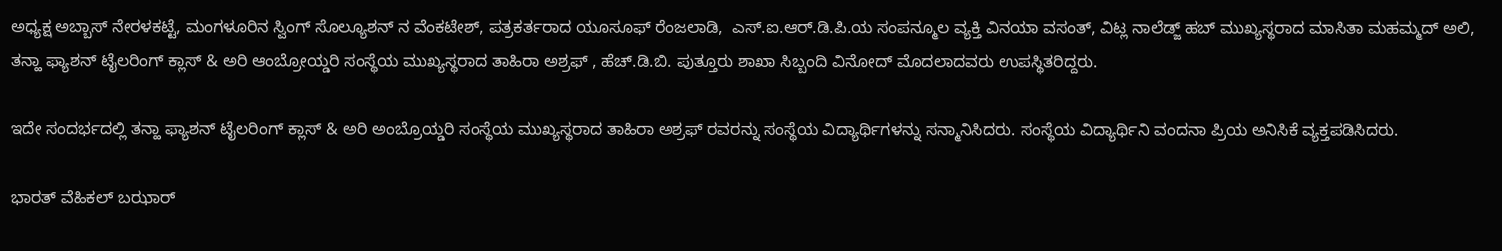ಅಧ್ಯಕ್ಷ ಅಬ್ಬಾಸ್ ನೇರಳಕಟ್ಟೆ, ಮಂಗಳೂರಿನ ಸ್ವಿಂಗ್ ಸೊಲ್ಯೂಶನ್ ನ‌ ವೆಂಕಟೇಶ್, ಪತ್ರಕರ್ತರಾದ ಯೂಸೂಫ್ ರೆಂಜಲಾಡಿ,  ಎಸ್.ಐ.ಆರ್.ಡಿ.ಪಿ.ಯ ಸಂಪನ್ಮೂಲ ವ್ಯಕ್ತಿ ವಿನಯಾ ವಸಂತ್, ವಿಟ್ಲ ನಾಲೆಡ್ಜ್ ಹಬ್ ಮುಖ್ಯಸ್ಥರಾದ ಮಾಸಿತಾ ಮಹಮ್ಮದ್ ಅಲಿ, ತನ್ಹಾ ಫ್ಯಾಶನ್ ಟೈಲರಿಂಗ್ ಕ್ಲಾಸ್ & ಅರಿ ಆಂಬ್ರೋಯ್ಡರಿ ಸಂಸ್ಥೆಯ ಮುಖ್ಯಸ್ಥರಾದ ತಾಹಿರಾ ಅಶ್ರಫ್ , ಹೆಚ್.ಡಿ.ಬಿ. ಪುತ್ತೂರು ಶಾಖಾ ಸಿಬ್ಬಂದಿ ವಿನೋದ್ ಮೊದಲಾದವರು ಉಪಸ್ಥಿತರಿದ್ದರು.

ಇದೇ ಸಂದರ್ಭದಲ್ಲಿ ತನ್ಹಾ ಫ್ಯಾಶನ್ ಟೈಲರಿಂಗ್ ಕ್ಲಾಸ್ & ಅರಿ ಅಂಬ್ರೊಯ್ಡರಿ ಸಂಸ್ಥೆಯ ಮುಖ್ಯಸ್ಥರಾದ ತಾಹಿರಾ ಅಶ್ರಫ್ ರವರನ್ನು ಸಂಸ್ಥೆಯ ವಿದ್ಯಾರ್ಥಿಗಳನ್ನು ಸನ್ಮಾನಿಸಿದರು‌. ಸಂಸ್ಥೆಯ ವಿದ್ಯಾರ್ಥಿನಿ ವಂದನಾ ಪ್ರಿಯ ಅನಿಸಿಕೆ ವ್ಯಕ್ತಪಡಿಸಿದರು.

ಭಾರತ್ ವೆಹಿಕಲ್ ಬಝಾರ್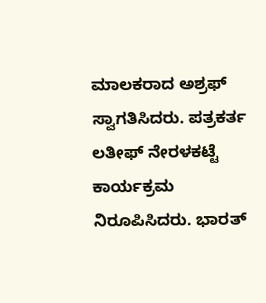ಮಾಲಕರಾದ ಅಶ್ರಫ್ ಸ್ವಾಗತಿಸಿದರು. ಪತ್ರಕರ್ತ  ಲತೀಫ್ ನೇರಳಕಟ್ಟೆ ಕಾರ್ಯಕ್ರಮ ನಿರೂಪಿಸಿದರು. ಭಾರತ್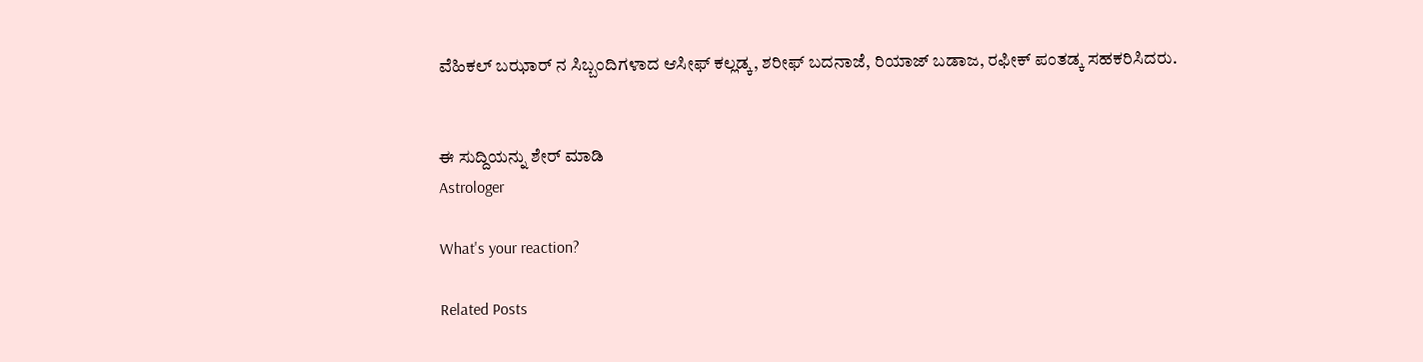ವೆಹಿಕಲ್ ಬಝಾರ್ ನ ಸಿಬ್ಬಂದಿಗಳಾದ ಆಸೀಫ್ ಕಲ್ಲಡ್ಕ, ಶರೀಫ್ ಬದನಾಜೆ, ರಿಯಾಜ್ ಬಡಾಜ, ರಫೀಕ್ ಪಂತಡ್ಕ ಸಹಕರಿಸಿದರು.


ಈ ಸುದ್ದಿಯನ್ನು ಶೇರ್ ಮಾಡಿ
Astrologer

What's your reaction?

Related Posts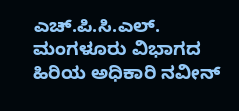ಎಚ್.ಪಿ.ಸಿ.ಎಲ್. ಮಂಗಳೂರು ವಿಭಾಗದ ಹಿರಿಯ ಅಧಿಕಾರಿ ನವೀನ್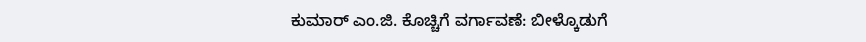ಕುಮಾರ್ ಎಂ.ಜಿ. ಕೊಚ್ಚಿಗೆ ವರ್ಗಾವಣೆ: ಬೀಳ್ಕೊಡುಗೆ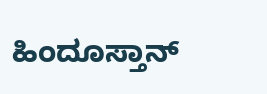ಹಿಂದೂಸ್ತಾನ್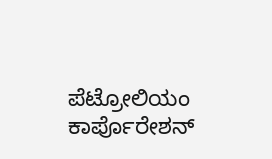ಪೆಟ್ರೋಲಿಯಂ ಕಾರ್ಪೊರೇಶನ್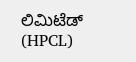ಲಿಮಿಟೆಡ್ (HPCL)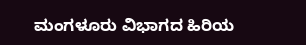ಮಂಗಳೂರು ವಿಭಾಗದ ಹಿರಿಯ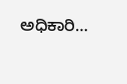ಅಧಿಕಾರಿ…